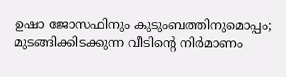ഉഷാ ജോസഫിനും കുടുംബത്തിനുമൊപ്പം; മുടങ്ങിക്കിടക്കുന്ന വീടിന്‍റെ നിർമാണം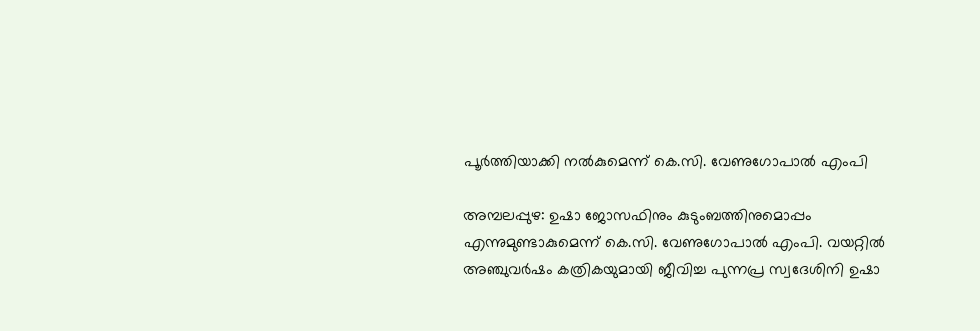പൂർത്തിയാക്കി നൽകുമെന്ന് കെ.സി. വേണുഗോപാൽ എംപി

അമ്പലപ്പുഴ: ഉഷാ ജോസഫിനും കുടുംബത്തിനുമൊപ്പം എന്നുമുണ്ടാകുമെന്ന് കെ.സി. വേണുഗോപാൽ എംപി. വയറ്റിൽ അഞ്ചുവർഷം കത്രികയുമായി ജീവിച്ച പുന്നപ്ര സ്വദേശിനി ഉഷാ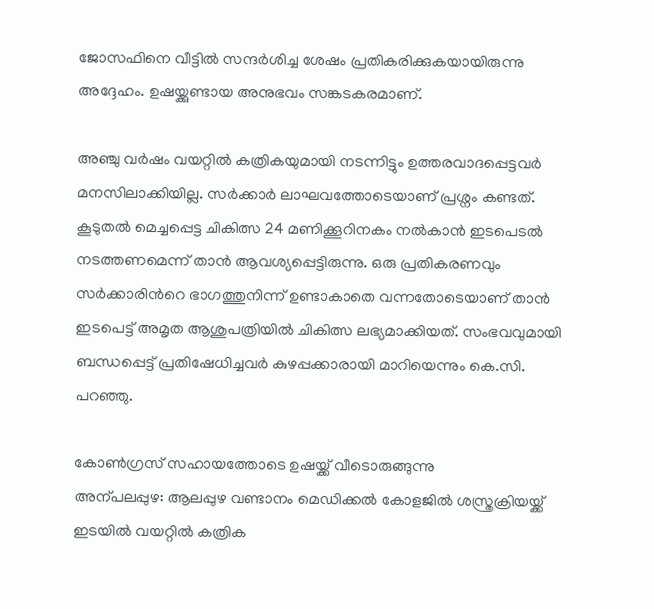ജോസഫിനെ വീട്ടിൽ സന്ദർശിച്ച ശേഷം പ്രതികരിക്കുകയായിരുന്നു അദ്ദേഹം. ഉഷയ്ക്കുണ്ടായ അനുഭവം സങ്കടകരമാണ്.

അഞ്ചു വർഷം വയറ്റിൽ കത്രികയുമായി നടന്നിട്ടും ഉത്തരവാദപ്പെട്ടവർ മനസിലാക്കിയില്ല. സർക്കാർ ലാഘവത്തോടെയാണ് പ്രശ്നം കണ്ടത്. കൂടുതൽ മെച്ചപ്പെട്ട ചികിത്സ 24 മണിക്കൂറിനകം നൽകാൻ ഇടപെടൽ നടത്തണമെന്ന് താൻ ആവശ്യപ്പെട്ടിരുന്നു. ഒരു പ്രതികരണവും സർക്കാരിന്‍റെ ഭാഗത്തുനിന്ന് ഉണ്ടാകാതെ വന്നതോടെയാണ് താൻ ഇടപെട്ട് അമൃത ആശുപത്രിയിൽ ചികിത്സ ലഭ്യമാക്കിയത്. സംഭവവുമായി ബന്ധപ്പെട്ട് പ്രതിഷേധിച്ചവർ കുഴപ്പക്കാരായി മാറിയെന്നും കെ.സി. പറഞ്ഞു.

കോണ്‍ഗ്രസ് സഹായത്തോടെ ഉഷയ്ക്ക് വീടൊരുങ്ങുന്നു
അന്പലപ്പുഴ: ആലപ്പുഴ വണ്ടാനം മെഡിക്കല്‍ കോളജില്‍ ശസ്ത്രക്രിയയ്ക്ക് ഇടയില്‍ വയറ്റില്‍ കത്രിക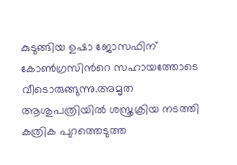കുടുങ്ങിയ ഉഷാ ജോസഫിന് കോണ്‍ഗ്രസിന്‍റെ സഹായത്തോടെ വീടൊരുങ്ങുന്നു.അമൃത ആശുപത്രിയിൽ ശസ്ത്രക്രിയ നടത്തി കത്രിക പുറത്തെടുത്ത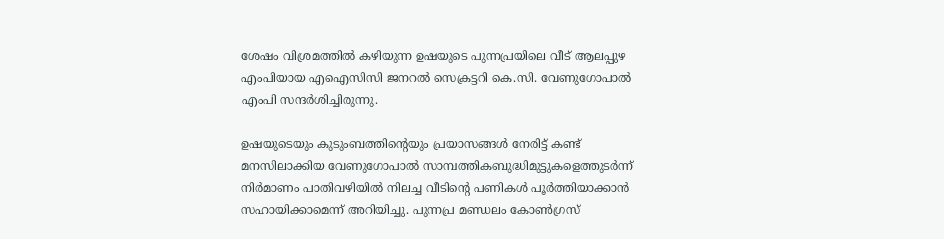ശേഷം വിശ്രമത്തില്‍ കഴിയുന്ന ഉഷയുടെ പുന്നപ്രയിലെ വീട് ആലപ്പുഴ എംപിയായ എഐസിസി ജനറല്‍ സെക്രട്ടറി കെ.സി. വേണുഗോപാല്‍ എംപി സന്ദര്‍ശിച്ചിരുന്നു.

ഉഷയുടെയും കുടുംബത്തിന്‍റെയും പ്രയാസങ്ങള്‍ നേരിട്ട് കണ്ട് മനസിലാക്കിയ വേണുഗോപാല്‍ സാമ്പത്തികബുദ്ധിമുട്ടുകളെത്തുടര്‍ന്ന് നിര്‍മാണം പാതിവഴിയിൽ നിലച്ച വീടിന്‍റെ പണികള്‍ പൂര്‍ത്തിയാക്കാന്‍ സഹായിക്കാമെന്ന് അറിയിച്ചു. പുന്നപ്ര മണ്ഡലം കോണ്‍ഗ്രസ്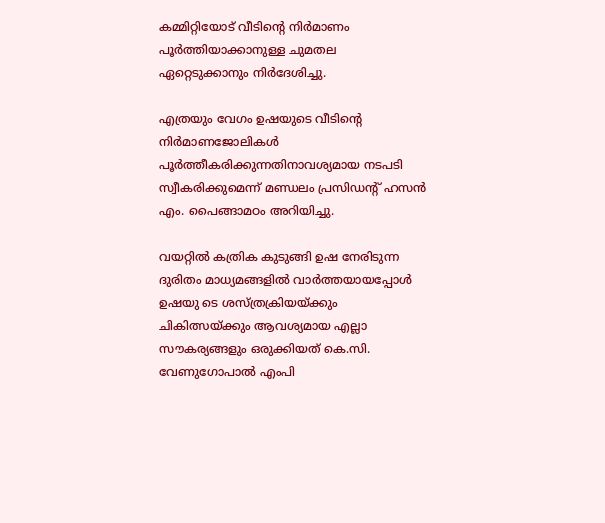കമ്മിറ്റിയോട് വീടിന്‍റെ നിര്‍മാണം പൂര്‍ത്തിയാക്കാനുള്ള ചുമതല ഏറ്റെടുക്കാനും നിര്‍ദേശിച്ചു.

എത്രയും വേഗം ഉഷയുടെ വീടിന്‍റെ നിര്‍മാണജോലികള്‍ പൂര്‍ത്തീകരിക്കുന്നതിനാവശ്യമായ നടപടി സ്വീകരിക്കുമെന്ന് മണ്ഡലം പ്രസിഡന്‍റ് ഹസൻ എം. പൈങ്ങാമഠം അറിയിച്ചു.

വയറ്റില്‍ കത്രിക കുടുങ്ങി ഉഷ നേരിടുന്ന ദുരിതം മാധ്യമങ്ങളില്‍ വാര്‍ത്തയായപ്പോള്‍ ഉഷയു ടെ ശസ്ത്രക്രിയയ്ക്കും ചികിത്സയ്ക്കും ആവശ്യമായ എല്ലാ സൗകര്യങ്ങളും ഒരുക്കിയത് കെ.സി. വേണുഗോപാല്‍ എംപി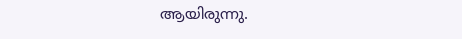ആയിരുന്നു.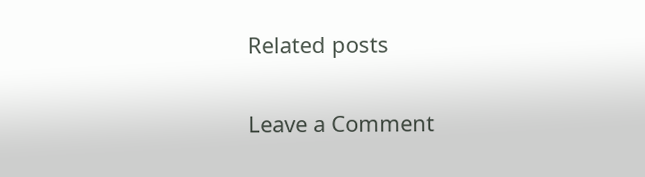Related posts

Leave a Comment